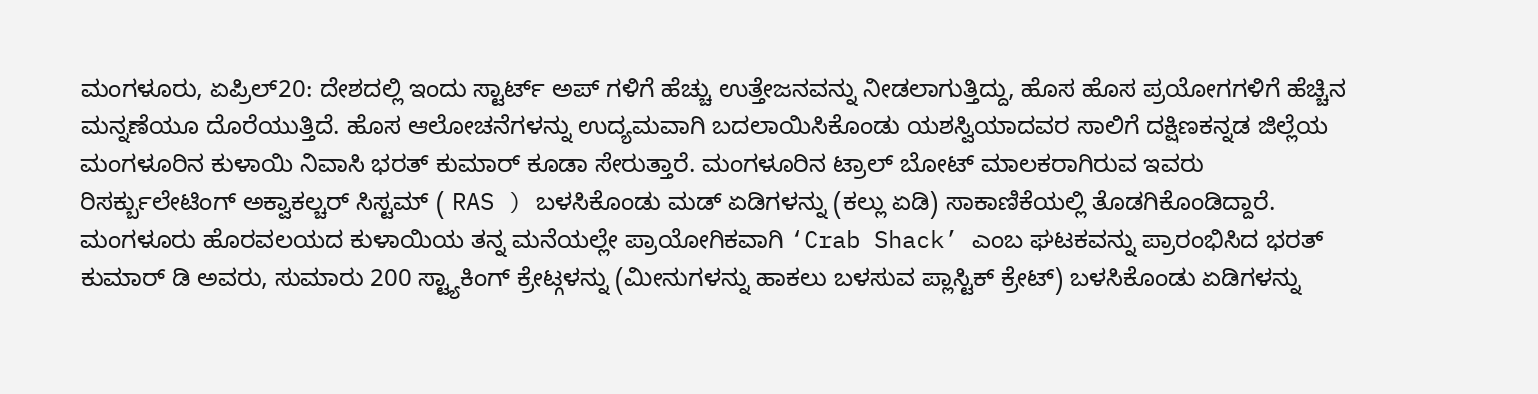ಮಂಗಳೂರು, ಏಪ್ರಿಲ್20: ದೇಶದಲ್ಲಿ ಇಂದು ಸ್ಟಾರ್ಟ್ ಅಪ್ ಗಳಿಗೆ ಹೆಚ್ಚು ಉತ್ತೇಜನವನ್ನು ನೀಡಲಾಗುತ್ತಿದ್ದು, ಹೊಸ ಹೊಸ ಪ್ರಯೋಗಗಳಿಗೆ ಹೆಚ್ಚಿನ ಮನ್ನಣೆಯೂ ದೊರೆಯುತ್ತಿದೆ. ಹೊಸ ಆಲೋಚನೆಗಳನ್ನು ಉದ್ಯಮವಾಗಿ ಬದಲಾಯಿಸಿಕೊಂಡು ಯಶಸ್ವಿಯಾದವರ ಸಾಲಿಗೆ ದಕ್ಷಿಣಕನ್ನಡ ಜಿಲ್ಲೆಯ ಮಂಗಳೂರಿನ ಕುಳಾಯಿ ನಿವಾಸಿ ಭರತ್ ಕುಮಾರ್ ಕೂಡಾ ಸೇರುತ್ತಾರೆ. ಮಂಗಳೂರಿನ ಟ್ರಾಲ್ ಬೋಟ್ ಮಾಲಕರಾಗಿರುವ ಇವರು ರಿಸರ್ಕ್ಬುಲೇಟಿಂಗ್ ಅಕ್ವಾಕಲ್ಚರ್ ಸಿಸ್ಟಮ್ ( RAS ) ಬಳಸಿಕೊಂಡು ಮಡ್ ಏಡಿಗಳನ್ನು (ಕಲ್ಲು ಏಡಿ) ಸಾಕಾಣಿಕೆಯಲ್ಲಿ ತೊಡಗಿಕೊಂಡಿದ್ದಾರೆ.
ಮಂಗಳೂರು ಹೊರವಲಯದ ಕುಳಾಯಿಯ ತನ್ನ ಮನೆಯಲ್ಲೇ ಪ್ರಾಯೋಗಿಕವಾಗಿ ‘Crab Shack’ ಎಂಬ ಘಟಕವನ್ನು ಪ್ರಾರಂಭಿಸಿದ ಭರತ್ ಕುಮಾರ್ ಡಿ ಅವರು, ಸುಮಾರು 200 ಸ್ಟ್ಯಾಕಿಂಗ್ ಕ್ರೇಟ್ಗಳನ್ನು (ಮೀನುಗಳನ್ನು ಹಾಕಲು ಬಳಸುವ ಪ್ಲಾಸ್ಟಿಕ್ ಕ್ರೇಟ್) ಬಳಸಿಕೊಂಡು ಏಡಿಗಳನ್ನು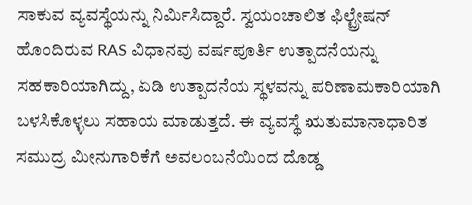ಸಾಕುವ ವ್ಯವಸ್ಥೆಯನ್ನು ನಿರ್ಮಿಸಿದ್ದಾರೆ. ಸ್ವಯಂಚಾಲಿತ ಫಿಲ್ಟ್ರೇಷನ್ ಹೊಂದಿರುವ RAS ವಿಧಾನವು ವರ್ಷಪೂರ್ತಿ ಉತ್ಪಾದನೆಯನ್ನು ಸಹಕಾರಿಯಾಗಿದ್ದು, ಏಡಿ ಉತ್ಪಾದನೆಯ ಸ್ಥಳವನ್ನು ಪರಿಣಾಮಕಾರಿಯಾಗಿ ಬಳಸಿಕೊಳ್ಳಲು ಸಹಾಯ ಮಾಡುತ್ತದೆ. ಈ ವ್ಯವಸ್ಥೆ ಋತುಮಾನಾಧಾರಿತ ಸಮುದ್ರ ಮೀನುಗಾರಿಕೆಗೆ ಅವಲಂಬನೆಯಿಂದ ದೊಡ್ಡ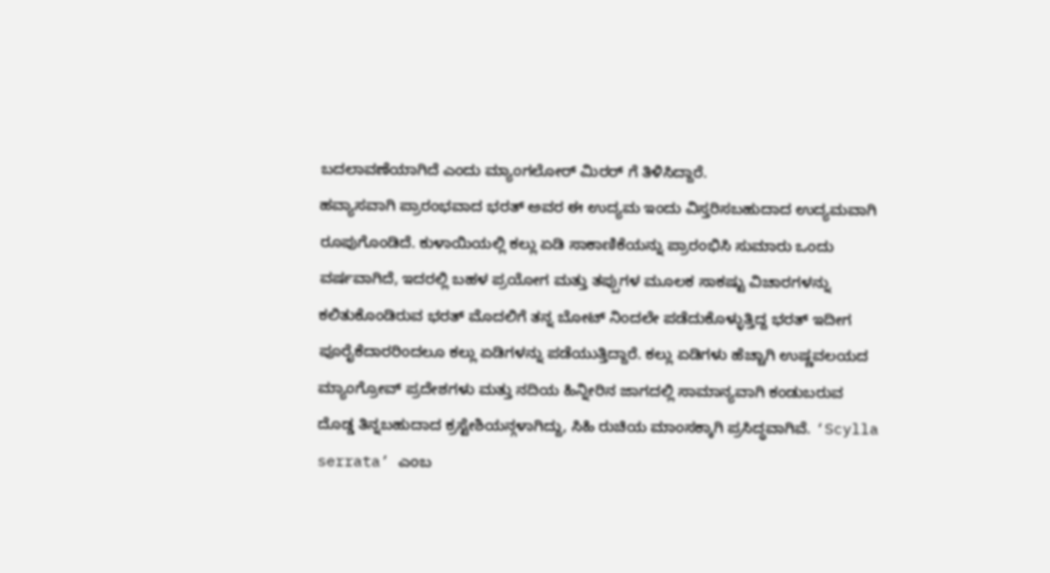ಬದಲಾವಣೆಯಾಗಿದೆ ಎಂದು ಮ್ಯಾಂಗಲೋರ್ ಮಿರರ್ ಗೆ ತಿಳಿಸಿದ್ದಾರೆ.
ಹವ್ಯಾಸವಾಗಿ ಪ್ರಾರಂಭವಾದ ಭರತ್ ಅವರ ಈ ಉದ್ಯಮ ಇಂದು ವಿಸ್ತರಿಸಬಹುದಾದ ಉದ್ಯಮವಾಗಿ ರೂಪುಗೊಂಡಿದೆ. ಕುಳಾಯಿಯಲ್ಲಿ ಕಲ್ಲು ಏಡಿ ಸಾಕಾಣಿಕೆಯನ್ನು ಪ್ರಾರಂಭಿಸಿ ಸುಮಾರು ಒಂದು ವರ್ಷವಾಗಿದೆ, ಇದರಲ್ಲಿ ಬಹಳ ಪ್ರಯೋಗ ಮತ್ತು ತಪ್ಪುಗಳ ಮೂಲಕ ಸಾಕಷ್ಟು ವಿಚಾರಗಳನ್ನು ಕಲಿತುಕೊಂಡಿರುವ ಭರತ್ ಮೊದಲಿಗೆ ತನ್ನ ಬೋಟ್ ನಿಂದಲೇ ಪಡೆದುಕೊಳ್ಳುತ್ತಿದ್ದ ಭರತ್ ಇದೀಗ ಪೂರೈಕೆದಾರರಿಂದಲೂ ಕಲ್ಲು ಏಡಿಗಳನ್ನು ಪಡೆಯುತ್ತಿದ್ದಾರೆ. ಕಲ್ಲು ಏಡಿಗಳು ಹೆಚ್ಚಾಗಿ ಉಷ್ಣವಲಯದ ಮ್ಯಾಂಗ್ರೋವ್ ಪ್ರದೇಶಗಳು ಮತ್ತು ನದಿಯ ಹಿನ್ನೀರಿನ ಜಾಗದಲ್ಲಿ ಸಾಮಾನ್ಯವಾಗಿ ಕಂಡುಬರುವ ದೊಡ್ಡ ತಿನ್ನಬಹುದಾದ ಕ್ರಸ್ಟೇಶಿಯನ್ಗಳಾಗಿದ್ದು, ಸಿಹಿ ರುಚಿಯ ಮಾಂಸಕ್ಕಾಗಿ ಪ್ರಸಿದ್ಧವಾಗಿವೆ. ‘Scylla serrata’ ಎಂಬ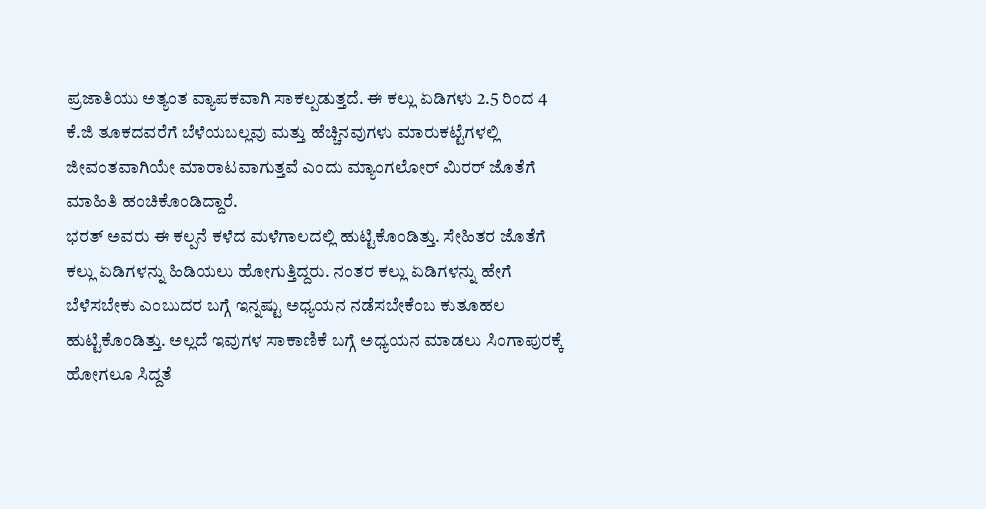ಪ್ರಜಾತಿಯು ಅತ್ಯಂತ ವ್ಯಾಪಕವಾಗಿ ಸಾಕಲ್ಪಡುತ್ತದೆ. ಈ ಕಲ್ಲು ಏಡಿಗಳು 2.5 ರಿಂದ 4 ಕೆ.ಜಿ ತೂಕದವರೆಗೆ ಬೆಳೆಯಬಲ್ಲವು ಮತ್ತು ಹೆಚ್ಚಿನವುಗಳು ಮಾರುಕಟ್ಟೆಗಳಲ್ಲಿ ಜೀವಂತವಾಗಿಯೇ ಮಾರಾಟವಾಗುತ್ತವೆ ಎಂದು ಮ್ಯಾಂಗಲೋರ್ ಮಿರರ್ ಜೊತೆಗೆ ಮಾಹಿತಿ ಹಂಚಿಕೊಂಡಿದ್ದಾರೆ.
ಭರತ್ ಅವರು ಈ ಕಲ್ಪನೆ ಕಳೆದ ಮಳೆಗಾಲದಲ್ಲಿ ಹುಟ್ಟಿಕೊಂಡಿತ್ತು. ಸೇಹಿತರ ಜೊತೆಗೆ ಕಲ್ಲು ಏಡಿಗಳನ್ನು ಹಿಡಿಯಲು ಹೋಗುತ್ತಿದ್ದರು. ನಂತರ ಕಲ್ಲು ಏಡಿಗಳನ್ನು ಹೇಗೆ ಬೆಳೆಸಬೇಕು ಎಂಬುದರ ಬಗ್ಗೆ ಇನ್ನಷ್ಟು ಅಧ್ಯಯನ ನಡೆಸಬೇಕೆಂಬ ಕುತೂಹಲ ಹುಟ್ಟಿಕೊಂಡಿತ್ತು. ಅಲ್ಲದೆ ಇವುಗಳ ಸಾಕಾಣಿಕೆ ಬಗ್ಗೆ ಅಧ್ಯಯನ ಮಾಡಲು ಸಿಂಗಾಪುರಕ್ಕೆ ಹೋಗಲೂ ಸಿದ್ದತೆ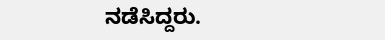ನಡೆಸಿದ್ದರು.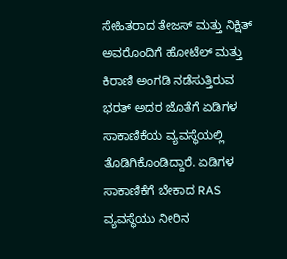ಸೇಹಿತರಾದ ತೇಜಸ್ ಮತ್ತು ನಿಕ್ಷಿತ್ ಅವರೊಂದಿಗೆ ಹೋಟೆಲ್ ಮತ್ತು ಕಿರಾಣಿ ಅಂಗಡಿ ನಡೆಸುತ್ತಿರುವ ಭರತ್ ಅದರ ಜೊತೆಗೆ ಏಡಿಗಳ ಸಾಕಾಣಿಕೆಯ ವ್ಯವಸ್ಥೆಯಲ್ಲಿ ತೊಡಿಗಿಕೊಂಡಿದ್ದಾರೆ. ಏಡಿಗಳ ಸಾಕಾಣಿಕೆಗೆ ಬೇಕಾದ RAS ವ್ಯವಸ್ಥೆಯು ನೀರಿನ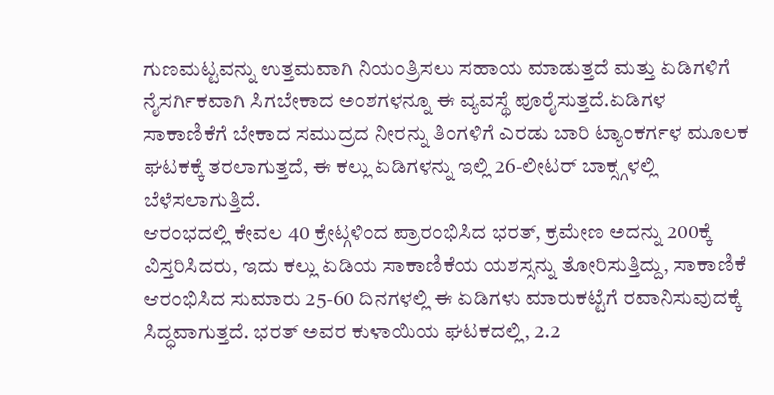ಗುಣಮಟ್ಟವನ್ನು ಉತ್ತಮವಾಗಿ ನಿಯಂತ್ರಿಸಲು ಸಹಾಯ ಮಾಡುತ್ತದೆ ಮತ್ತು ಏಡಿಗಳಿಗೆ ನೈಸರ್ಗಿಕವಾಗಿ ಸಿಗಬೇಕಾದ ಅಂಶಗಳನ್ನೂ ಈ ವ್ಯವಸ್ಥೆ ಪೂರೈಸುತ್ತದೆ.ಏಡಿಗಳ ಸಾಕಾಣಿಕೆಗೆ ಬೇಕಾದ ಸಮುದ್ರದ ನೀರನ್ನು ತಿಂಗಳಿಗೆ ಎರಡು ಬಾರಿ ಟ್ಯಾಂಕರ್ಗಳ ಮೂಲಕ ಘಟಕಕ್ಕೆ ತರಲಾಗುತ್ತದೆ, ಈ ಕಲ್ಲು ಏಡಿಗಳನ್ನು ಇಲ್ಲಿ 26-ಲೀಟರ್ ಬಾಕ್ಸ್ಗಳಲ್ಲಿ ಬೆಳೆಸಲಾಗುತ್ತಿದೆ.
ಆರಂಭದಲ್ಲಿ ಕೇವಲ 40 ಕ್ರೇಟ್ಗಳಿಂದ ಪ್ರಾರಂಭಿಸಿದ ಭರತ್, ಕ್ರಮೇಣ ಅದನ್ನು 200ಕ್ಕೆ ವಿಸ್ತರಿಸಿದರು, ಇದು ಕಲ್ಲು ಏಡಿಯ ಸಾಕಾಣಿಕೆಯ ಯಶಸ್ಸನ್ನು ತೋರಿಸುತ್ತಿದ್ದು, ಸಾಕಾಣಿಕೆ ಆರಂಭಿಸಿದ ಸುಮಾರು 25-60 ದಿನಗಳಲ್ಲಿ ಈ ಏಡಿಗಳು ಮಾರುಕಟ್ಟೆಗೆ ರವಾನಿಸುವುದಕ್ಕೆ ಸಿದ್ಧವಾಗುತ್ತದೆ. ಭರತ್ ಅವರ ಕುಳಾಯಿಯ ಘಟಕದಲ್ಲಿ, 2.2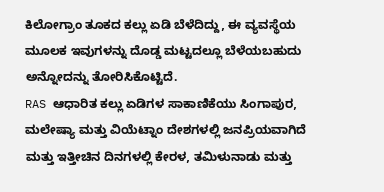ಕಿಲೋಗ್ರಾಂ ತೂಕದ ಕಲ್ಲು ಏಡಿ ಬೆಳೆದಿದ್ದು, ಈ ವ್ಯವಸ್ಥೆಯ ಮೂಲಕ ಇವುಗಳನ್ನು ದೊಡ್ಡ ಮಟ್ಟದಲ್ಲೂ ಬೆಳೆಯಬಹುದು ಅನ್ನೋದನ್ನು ತೋರಿಸಿಕೊಟ್ಟಿದೆ.
RAS ಆಧಾರಿತ ಕಲ್ಲು ಏಡಿಗಳ ಸಾಕಾಣಿಕೆಯು ಸಿಂಗಾಪುರ, ಮಲೇಷ್ಯಾ ಮತ್ತು ವಿಯೆಟ್ನಾಂ ದೇಶಗಳಲ್ಲಿ ಜನಪ್ರಿಯವಾಗಿದೆ ಮತ್ತು ಇತ್ತೀಚಿನ ದಿನಗಳಲ್ಲಿ ಕೇರಳ, ತಮಿಳುನಾಡು ಮತ್ತು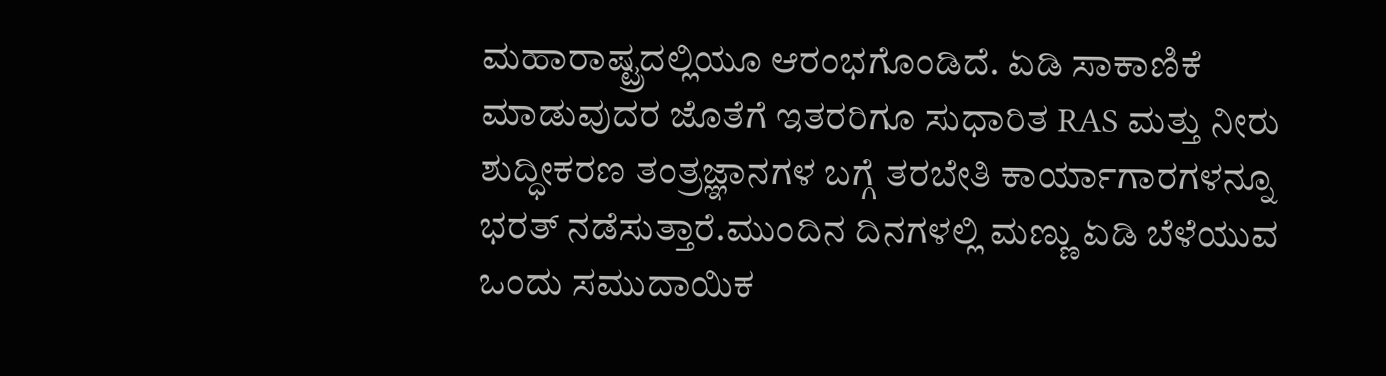ಮಹಾರಾಷ್ಟ್ರದಲ್ಲಿಯೂ ಆರಂಭಗೊಂಡಿದೆ. ಏಡಿ ಸಾಕಾಣಿಕೆ ಮಾಡುವುದರ ಜೊತೆಗೆ ಇತರರಿಗೂ ಸುಧಾರಿತ RAS ಮತ್ತು ನೀರು ಶುದ್ಧೀಕರಣ ತಂತ್ರಜ್ಞಾನಗಳ ಬಗ್ಗೆ ತರಬೇತಿ ಕಾರ್ಯಾಗಾರಗಳನ್ನೂ ಭರತ್ ನಡೆಸುತ್ತಾರೆ.ಮುಂದಿನ ದಿನಗಳಲ್ಲಿ ಮಣ್ಣು ಏಡಿ ಬೆಳೆಯುವ ಒಂದು ಸಮುದಾಯಿಕ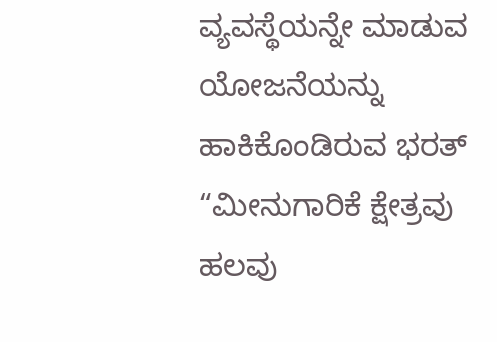ವ್ಯವಸ್ಥೆಯನ್ನೇ ಮಾಡುವ ಯೋಜನೆಯನ್ನು ಹಾಕಿಕೊಂಡಿರುವ ಭರತ್ “ಮೀನುಗಾರಿಕೆ ಕ್ಷೇತ್ರವು ಹಲವು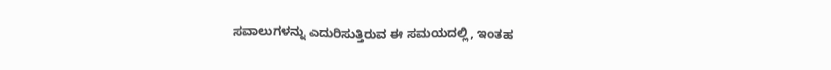ಸವಾಲುಗಳನ್ನು ಎದುರಿಸುತ್ತಿರುವ ಈ ಸಮಯದಲ್ಲಿ, ಇಂತಹ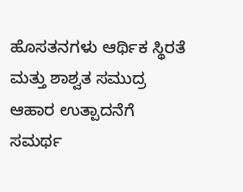ಹೊಸತನಗಳು ಆರ್ಥಿಕ ಸ್ಥಿರತೆ ಮತ್ತು ಶಾಶ್ವತ ಸಮುದ್ರ ಆಹಾರ ಉತ್ಪಾದನೆಗೆ ಸಮರ್ಥ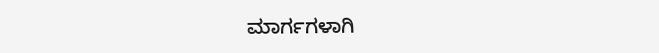ಮಾರ್ಗಗಳಾಗಿ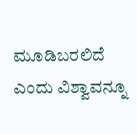ಮೂಡಿಬರಲಿದೆ ಎಂದು ವಿಶ್ವಾವನ್ನೂ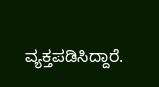ವ್ಯಕ್ತಪಡಿಸಿದ್ದಾರೆ.